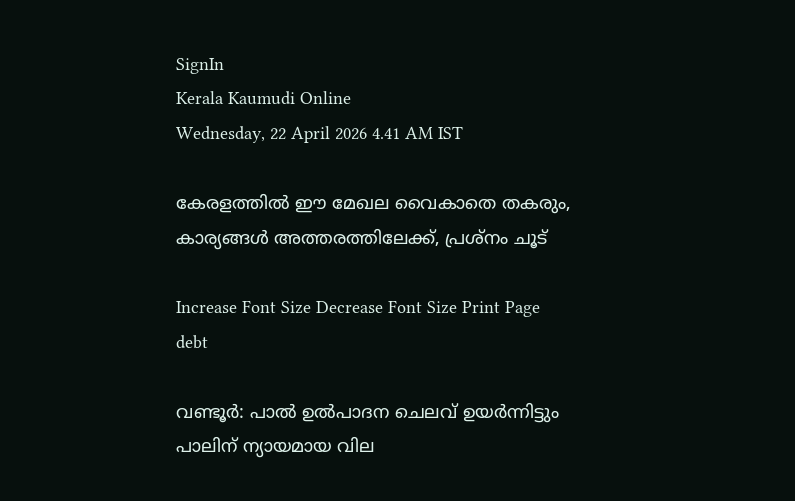SignIn
Kerala Kaumudi Online
Wednesday, 22 April 2026 4.41 AM IST

കേരളത്തിൽ ഈ മേഖല വൈകാതെ തകരും, കാര്യങ്ങൾ അത്തരത്തിലേക്ക്, പ്രശ്‌നം ചൂട്

Increase Font Size Decrease Font Size Print Page
debt

വണ്ടൂർ: പാൽ ഉൽപാദന ചെലവ് ഉയർന്നിട്ടും പാലിന് ന്യായമായ വില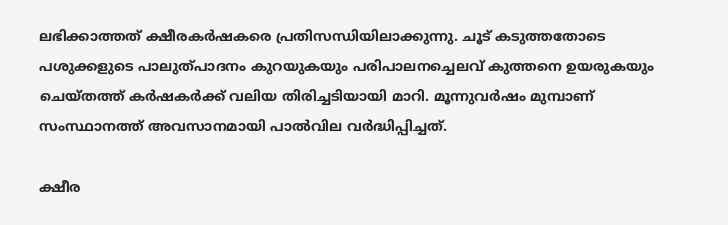ലഭിക്കാത്തത് ക്ഷീരകർഷകരെ പ്രതിസന്ധിയിലാക്കുന്നു. ചൂട് കടുത്തതോടെ പശുക്കളുടെ പാലുത്പാദനം കുറയുകയും പരിപാലനച്ചെലവ് കുത്തനെ ഉയരുകയും ചെയ്തത്ത് കർഷകർക്ക് വലിയ തിരിച്ചടിയായി മാറി. മൂന്നുവർഷം മുമ്പാണ് സംസ്ഥാനത്ത് അവസാനമായി പാൽവില വർദ്ധിപ്പിച്ചത്.

ക്ഷീര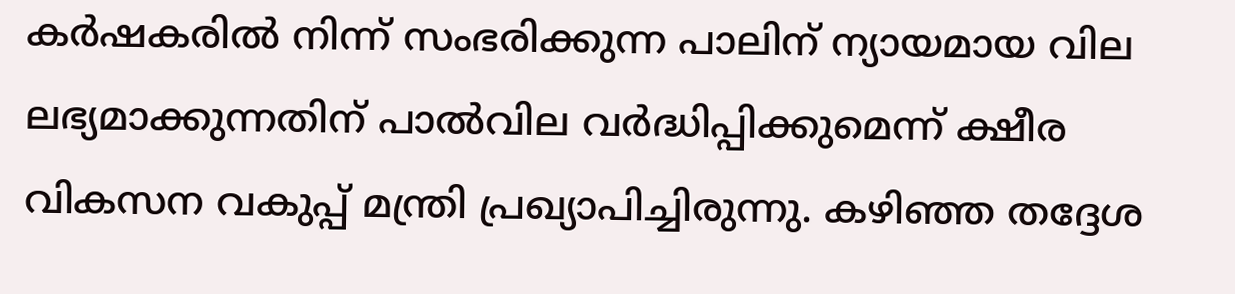കർഷകരിൽ നിന്ന് സംഭരിക്കുന്ന പാലിന് ന്യായമായ വില ലഭ്യമാക്കുന്നതിന് പാൽവില വർദ്ധിപ്പിക്കുമെന്ന് ക്ഷീര വികസന വകുപ്പ് മന്ത്രി പ്രഖ്യാപിച്ചിരുന്നു. കഴിഞ്ഞ തദ്ദേശ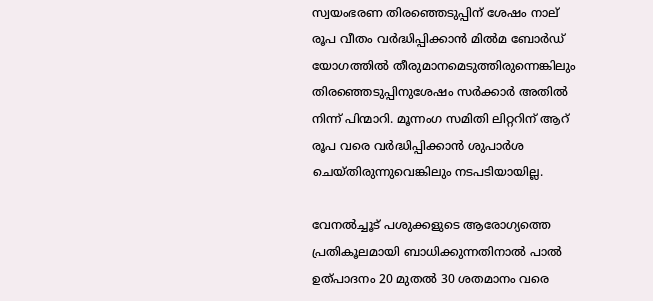സ്വയംഭരണ തിരഞ്ഞെടുപ്പിന് ശേഷം നാല് രൂപ വീതം വർദ്ധിപ്പിക്കാൻ മിൽമ ബോർഡ് യോഗത്തിൽ തീരുമാനമെടുത്തിരുന്നെങ്കിലും തിരഞ്ഞെടുപ്പിനുശേഷം സർക്കാർ അതിൽ നിന്ന് പിന്മാറി. മൂന്നംഗ സമിതി ലിറ്ററിന് ആറ് രൂപ വരെ വർദ്ധിപ്പിക്കാൻ ശുപാർശ ചെയ്തിരുന്നുവെങ്കിലും നടപടിയായില്ല.

വേനൽച്ചൂട് പശുക്കളുടെ ആരോഗ്യത്തെ പ്രതികൂലമായി ബാധിക്കുന്നതിനാൽ പാൽ ഉത്പാദനം 20 മുതൽ 30 ശതമാനം വരെ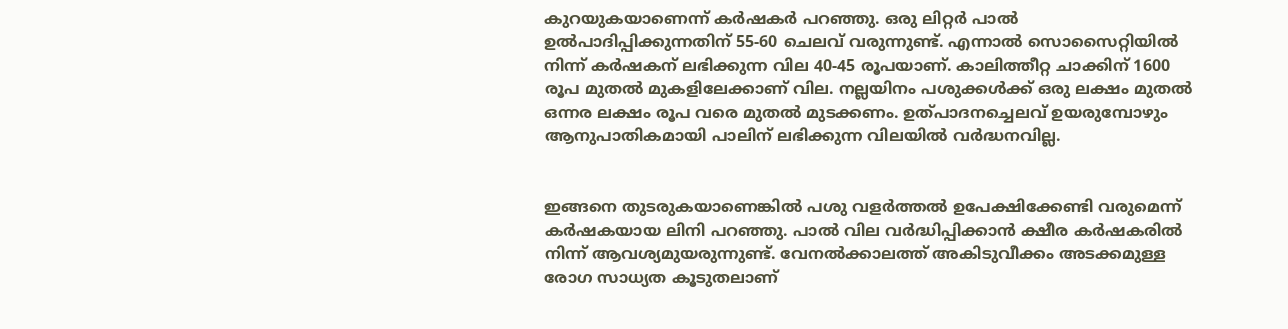കുറയുകയാണെന്ന് കർഷകർ പറഞ്ഞു. ഒരു ലിറ്റർ പാൽ ഉൽപാദിപ്പിക്കുന്നതിന് 55-60 ചെലവ് വരുന്നുണ്ട്. എന്നാൽ സൊസൈറ്റിയിൽ നിന്ന് കർഷകന് ലഭിക്കുന്ന വില 40-45 രൂപയാണ്. കാലിത്തീറ്റ ചാക്കിന് 1600 രൂപ മുതൽ മുകളിലേക്കാണ് വില. നല്ലയിനം പശുക്കൾക്ക് ഒരു ലക്ഷം മുതൽ ഒന്നര ലക്ഷം രൂപ വരെ മുതൽ മുടക്കണം. ഉത്പാദനച്ചെലവ് ഉയരുമ്പോഴും ആനുപാതികമായി പാലിന് ലഭിക്കുന്ന വിലയിൽ വർദ്ധനവില്ല.


ഇങ്ങനെ തുടരുകയാണെങ്കിൽ പശു വളർത്തൽ ഉപേക്ഷിക്കേണ്ടി വരുമെന്ന് കർഷകയായ ലിനി പറഞ്ഞു. പാൽ വില വർദ്ധിപ്പിക്കാൻ ക്ഷീര കർഷകരിൽ നിന്ന് ആവശ്യമുയരുന്നുണ്ട്. വേനൽക്കാലത്ത് അകിടുവീക്കം അടക്കമുള്ള രോഗ സാധ്യത കൂടുതലാണ്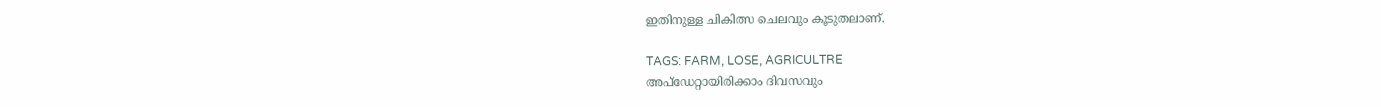ഇതിനുള്ള ചികിത്സ ചെലവും കൂടുതലാണ്.

TAGS: FARM, LOSE, AGRICULTRE
അപ്ഡേറ്റായിരിക്കാം ദിവസവും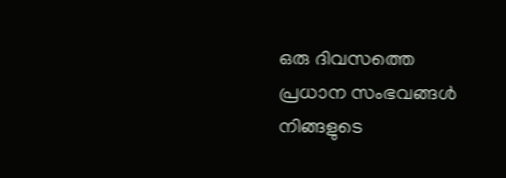ഒരു ദിവസത്തെ പ്രധാന സംഭവങ്ങൾ നിങ്ങളുടെ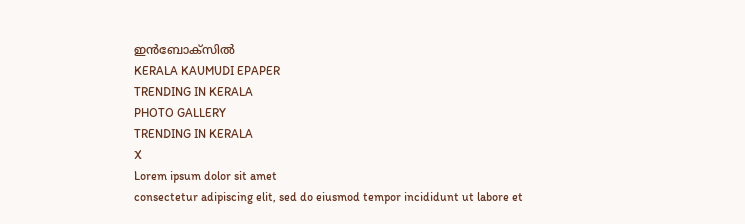ഇൻബോക്സിൽ
KERALA KAUMUDI EPAPER
TRENDING IN KERALA
PHOTO GALLERY
TRENDING IN KERALA
X
Lorem ipsum dolor sit amet
consectetur adipiscing elit, sed do eiusmod tempor incididunt ut labore et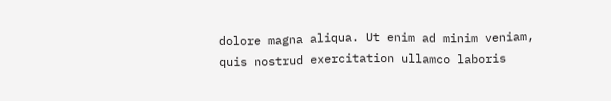dolore magna aliqua. Ut enim ad minim veniam, quis nostrud exercitation ullamco laboris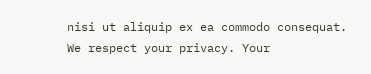nisi ut aliquip ex ea commodo consequat.
We respect your privacy. Your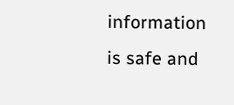information is safe and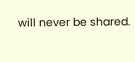will never be shared.